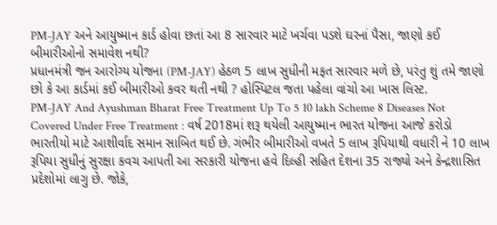PM-JAY અને આયુષ્માન કાર્ડ હોવા છતાં આ 8 સારવાર માટે ખર્ચવા પડશે ઘરનાં પૈસા, જાણો કઈ બીમારીઓનો સમાવેશ નથી?
પ્રધાનમંત્રી જન આરોગ્ય યોજના (PM-JAY) હેઠળ 5 લાખ સુધીની મફત સારવાર મળે છે, પરંતુ શું તમે જાણો છો કે આ કાર્ડમાં કઈ બીમારીઓ કવર થતી નથી ? હોસ્પિટલ જતા પહેલા વાંચો આ ખાસ લિસ્ટ.
PM-JAY And Ayushman Bharat Free Treatment Up To 5 10 lakh Scheme 8 Diseases Not Covered Under Free Treatment : વર્ષ 2018માં શરૂ થયેલી આયુષ્માન ભારત યોજના આજે કરોડો ભારતીયો માટે આશીર્વાદ સમાન સાબિત થઈ છે. ગંભીર બીમારીઓ વખતે 5 લાખ રૂપિયાથી વધારી ને 10 લાખ રૂપિયા સુધીનું સુરક્ષા કવચ આપતી આ સરકારી યોજના હવે દિલ્હી સહિત દેશના 35 રાજ્યો અને કેન્દ્રશાસિત પ્રદેશોમાં લાગુ છે. જોકે,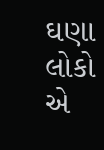ઘણા લોકો એ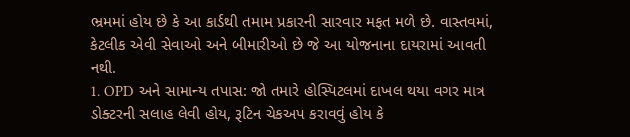ભ્રમમાં હોય છે કે આ કાર્ડથી તમામ પ્રકારની સારવાર મફત મળે છે. વાસ્તવમાં, કેટલીક એવી સેવાઓ અને બીમારીઓ છે જે આ યોજનાના દાયરામાં આવતી નથી.
1. OPD અને સામાન્ય તપાસ: જો તમારે હોસ્પિટલમાં દાખલ થયા વગર માત્ર ડોક્ટરની સલાહ લેવી હોય, રૂટિન ચેકઅપ કરાવવું હોય કે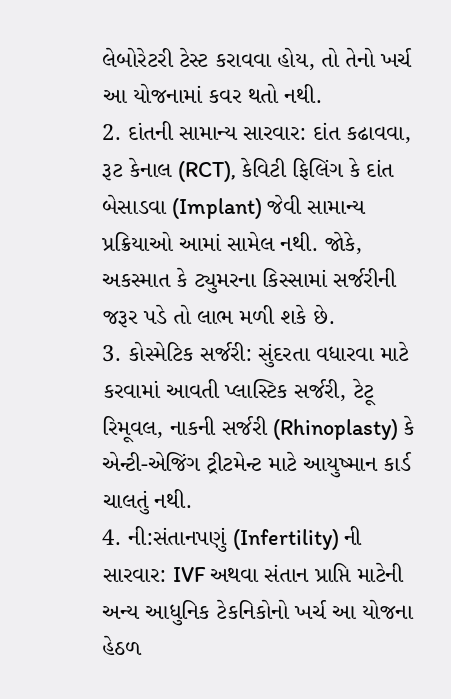લેબોરેટરી ટેસ્ટ કરાવવા હોય, તો તેનો ખર્ચ આ યોજનામાં કવર થતો નથી.
2. દાંતની સામાન્ય સારવાર: દાંત કઢાવવા, રૂટ કેનાલ (RCT), કેવિટી ફિલિંગ કે દાંત બેસાડવા (Implant) જેવી સામાન્ય પ્રક્રિયાઓ આમાં સામેલ નથી. જોકે, અકસ્માત કે ટ્યુમરના કિસ્સામાં સર્જરીની જરૂર પડે તો લાભ મળી શકે છે.
3. કોસ્મેટિક સર્જરી: સુંદરતા વધારવા માટે કરવામાં આવતી પ્લાસ્ટિક સર્જરી, ટેટૂ રિમૂવલ, નાકની સર્જરી (Rhinoplasty) કે એન્ટી-એજિંગ ટ્રીટમેન્ટ માટે આયુષ્માન કાર્ડ ચાલતું નથી.
4. ની:સંતાનપણું (Infertility) ની સારવાર: IVF અથવા સંતાન પ્રાપ્તિ માટેની અન્ય આધુનિક ટેકનિકોનો ખર્ચ આ યોજના હેઠળ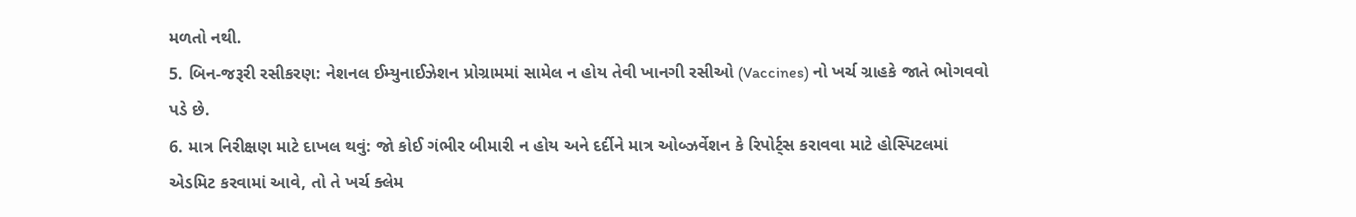મળતો નથી.
5. બિન-જરૂરી રસીકરણ: નેશનલ ઈમ્યુનાઈઝેશન પ્રોગ્રામમાં સામેલ ન હોય તેવી ખાનગી રસીઓ (Vaccines) નો ખર્ચ ગ્રાહકે જાતે ભોગવવો પડે છે.
6. માત્ર નિરીક્ષણ માટે દાખલ થવું: જો કોઈ ગંભીર બીમારી ન હોય અને દર્દીને માત્ર ઓબ્ઝર્વેશન કે રિપોર્ટ્સ કરાવવા માટે હોસ્પિટલમાં એડમિટ કરવામાં આવે, તો તે ખર્ચ ક્લેમ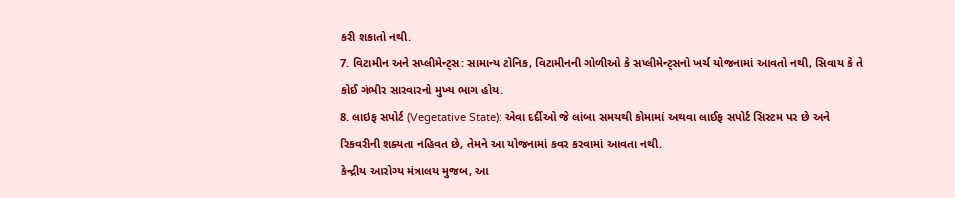કરી શકાતો નથી.
7. વિટામીન અને સપ્લીમેન્ટ્સ: સામાન્ય ટોનિક, વિટામીનની ગોળીઓ કે સપ્લીમેન્ટ્સનો ખર્ચ યોજનામાં આવતો નથી, સિવાય કે તે કોઈ ગંભીર સારવારનો મુખ્ય ભાગ હોય.
8. લાઇફ સપોર્ટ (Vegetative State): એવા દર્દીઓ જે લાંબા સમયથી કોમામાં અથવા લાઈફ સપોર્ટ સિસ્ટમ પર છે અને રિકવરીની શક્યતા નહિવત છે, તેમને આ યોજનામાં કવર કરવામાં આવતા નથી.
કેન્દ્રીય આરોગ્ય મંત્રાલય મુજબ, આ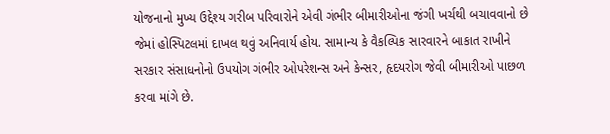યોજનાનો મુખ્ય ઉદ્દેશ્ય ગરીબ પરિવારોને એવી ગંભીર બીમારીઓના જંગી ખર્ચથી બચાવવાનો છે જેમાં હોસ્પિટલમાં દાખલ થવું અનિવાર્ય હોય. સામાન્ય કે વૈકલ્પિક સારવારને બાકાત રાખીને સરકાર સંસાધનોનો ઉપયોગ ગંભીર ઓપરેશન્સ અને કેન્સર, હૃદયરોગ જેવી બીમારીઓ પાછળ કરવા માંગે છે.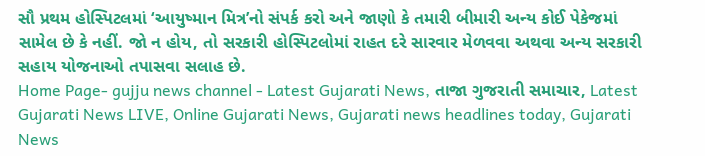સૌ પ્રથમ હોસ્પિટલમાં ‘આયુષ્માન મિત્ર’નો સંપર્ક કરો અને જાણો કે તમારી બીમારી અન્ય કોઈ પેકેજમાં સામેલ છે કે નહીં. જો ન હોય, તો સરકારી હોસ્પિટલોમાં રાહત દરે સારવાર મેળવવા અથવા અન્ય સરકારી સહાય યોજનાઓ તપાસવા સલાહ છે.
Home Page- gujju news channel - Latest Gujarati News, તાજા ગુજરાતી સમાચાર, Latest Gujarati News LIVE, Online Gujarati News, Gujarati news headlines today, Gujarati News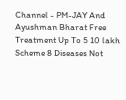Channel - PM-JAY And Ayushman Bharat Free Treatment Up To 5 10 lakh Scheme 8 Diseases Not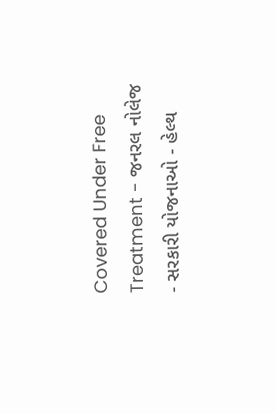Covered Under Free Treatment - જનરલ નોલેજ - સરકારી યોજનાઓ - હેલ્થ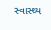સ્વાસ્થ્ય